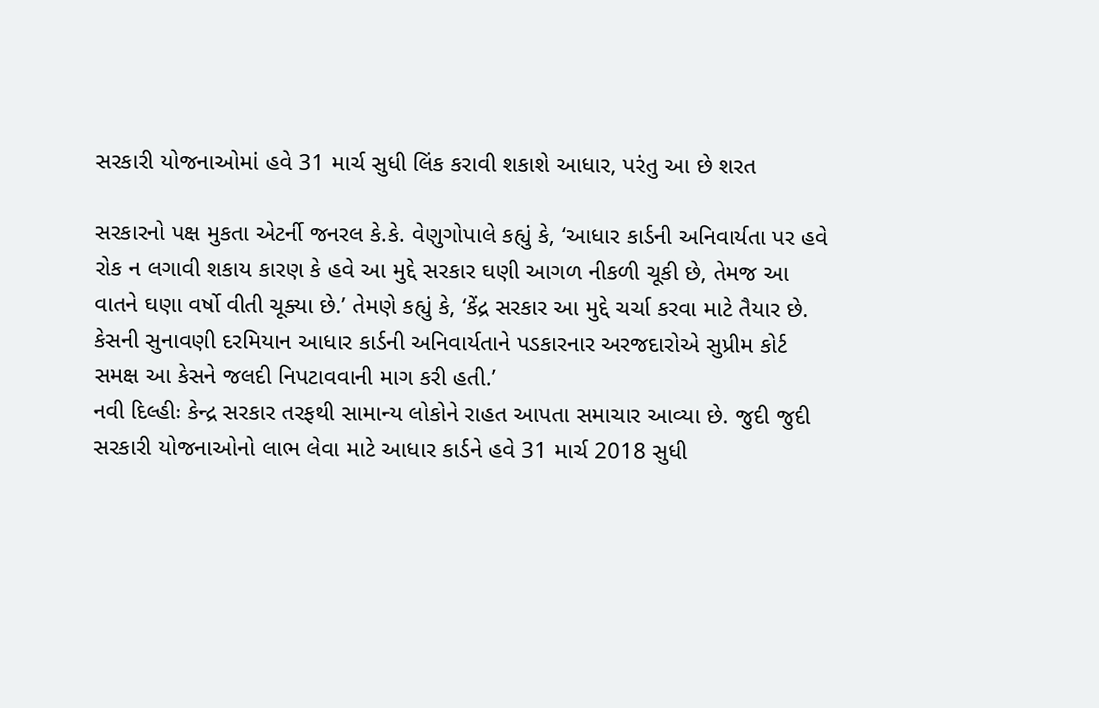સરકારી યોજનાઓમાં હવે 31 માર્ચ સુધી લિંક કરાવી શકાશે આધાર, પરંતુ આ છે શરત

સરકારનો પક્ષ મુકતા એટર્ની જનરલ કે.કે. વેણુગોપાલે કહ્યું કે, ‘આધાર કાર્ડની અનિવાર્યતા પર હવે રોક ન લગાવી શકાય કારણ કે હવે આ મુદ્દે સરકાર ઘણી આગળ નીકળી ચૂકી છે, તેમજ આ વાતને ઘણા વર્ષો વીતી ચૂક્યા છે.’ તેમણે કહ્યું કે, ‘કેંદ્ર સરકાર આ મુદ્દે ચર્ચા કરવા માટે તૈયાર છે. કેસની સુનાવણી દરમિયાન આધાર કાર્ડની અનિવાર્યતાને પડકારનાર અરજદારોએ સુપ્રીમ કોર્ટ સમક્ષ આ કેસને જલદી નિપટાવવાની માગ કરી હતી.’
નવી દિલ્હીઃ કેન્દ્ર સરકાર તરફથી સામાન્ય લોકોને રાહત આપતા સમાચાર આવ્યા છે. જુદી જુદી સરકારી યોજનાઓનો લાભ લેવા માટે આધાર કાર્ડને હવે 31 માર્ચ 2018 સુધી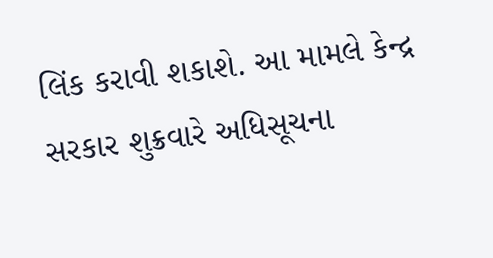લિંક કરાવી શકાશે. આ મામલે કેન્દ્ર સરકાર શુક્રવારે અધિસૂચના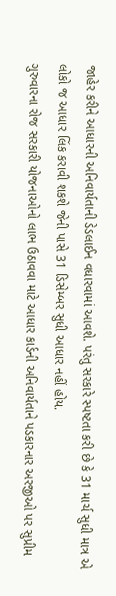જાહેર કરીને આધારની અનિવાર્યતાની ડેડલાઈન વધારવામાં આવશે. પરંતુ સરકારે સ્પષ્ટતા કરી છે કે 31 માર્ચ સુધી માત્ર એ લોકો જ આધાર લિંક કરાવી શકશે જેની પાસે 31 ડિસેમ્બર સુધી આધાર નહીં હોય.
ગુરુવારના રોજ સરકારી યોજનાઓનો લાભ ઉઠાવવા માટે આધાર કાર્ડની અનિવાર્યતાને પડકારનાર અરજીઓ પર સુપ્રીમ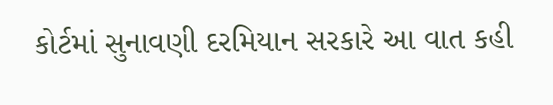કોર્ટમાં સુનાવણી દરમિયાન સરકારે આ વાત કહી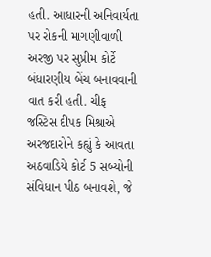હતી. આધારની અનિવાર્યતા પર રોકની માગણીવાળી અરજી પર સુપ્રીમ કોર્ટે બંધારણીય બેંચ બનાવવાની વાત કરી હતી. ચીફ જસ્ટિસ દીપક મિશ્રાએ અરજદારોને કહ્યું કે આવતા અઠવાડિયે કોર્ટ 5 સબ્યોની સંવિધાન પીઠ બનાવશે, જે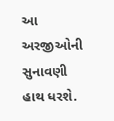આ અરજીઓની સુનાવણી હાથ ધરશે.